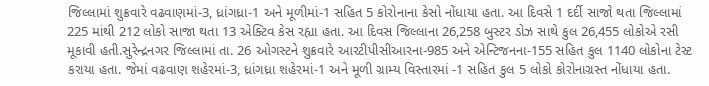જિલ્લામાં શુક્રવારે વઢવાણમાં-3, ધ્રાંગધ્રા-1 અને મૂળીમાં-1 સહિત 5 કોરોનાના કેસો નોંધાયા હતા. આ દિવસે 1 દર્દી સાજો થતા જિલ્લામાં 225 માંથી 212 લોકો સાજા થતા 13 એક્ટિવ કેસ રહ્યા હતા. આ દિવસ જિલ્લાના 26,258 બુસ્ટર ડોઝ સાથે કુલ 26,455 લોકોએ રસી મૂકાવી હતી.સુરેન્દ્રનગર જિલ્લામાં તા. 26 ઓગસ્ટને શુક્રવારે આરટીપીસીઆરના-985 અને એન્ટિજનના-155 સહિત કુલ 1140 લોકોના ટેસ્ટ કરાયા હતા. જેમાં વઢવાણ શહેરમાં-3, ધ્રાંગધ્રા શહેરમાં-1 અને મૂળી ગ્રામ્ય વિસ્તારમાં -1 સહિત કુલ 5 લોકો કોરોનાગ્રસ્ત નોંધાયા હતા.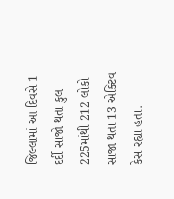જિલ્લામાં આ દિવસે 1 દર્દી સાજો થતા કુલ 225માંથી 212 લોકો સાજા થતા 13 એક્ટિવ કેસ રહ્યા હતા.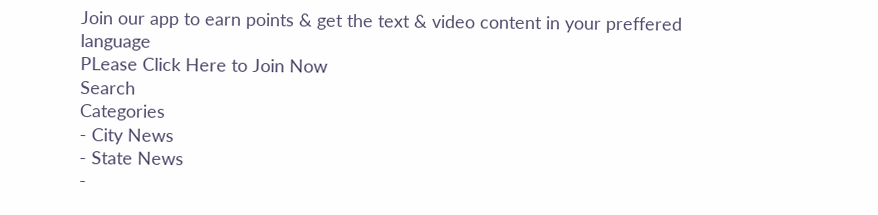Join our app to earn points & get the text & video content in your preffered language
PLease Click Here to Join Now
Search
Categories
- City News
- State News
-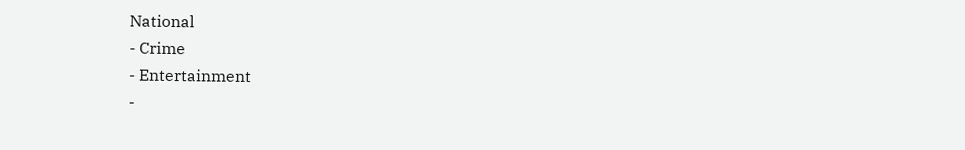National
- Crime
- Entertainment
-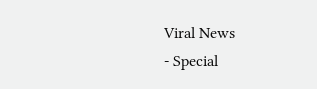Viral News
- Special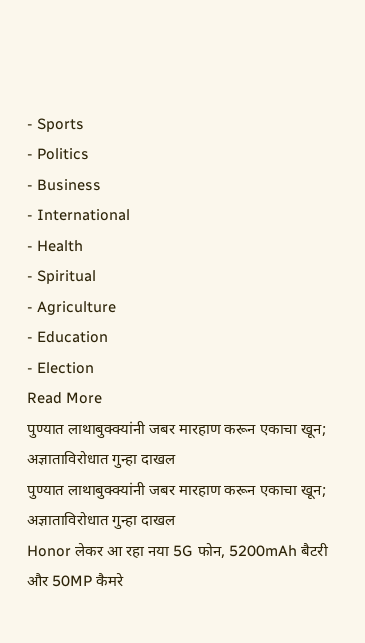- Sports
- Politics
- Business
- International
- Health
- Spiritual
- Agriculture
- Education
- Election
Read More
पुण्यात लाथाबुक्क्यांनी जबर मारहाण करून एकाचा खून; अज्ञाताविरोधात गुन्हा दाखल
पुण्यात लाथाबुक्क्यांनी जबर मारहाण करून एकाचा खून; अज्ञाताविरोधात गुन्हा दाखल
Honor लेकर आ रहा नया 5G फोन, 5200mAh बैटरी और 50MP कैमरे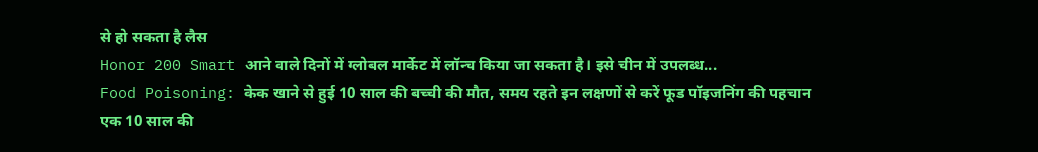से हो सकता है लैस
Honor 200 Smart आने वाले दिनों में ग्लोबल मार्केट में लॉन्च किया जा सकता है। इसे चीन में उपलब्ध...
Food Poisoning: केक खाने से हुई 10 साल की बच्ची की मौत, समय रहते इन लक्षणों से करें फूड पॉइजनिंग की पहचान
एक 10 साल की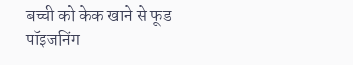बच्ची को केक खाने से फूड पॉइजनिंग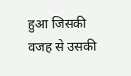हुआ जिसकी वजह से उसकी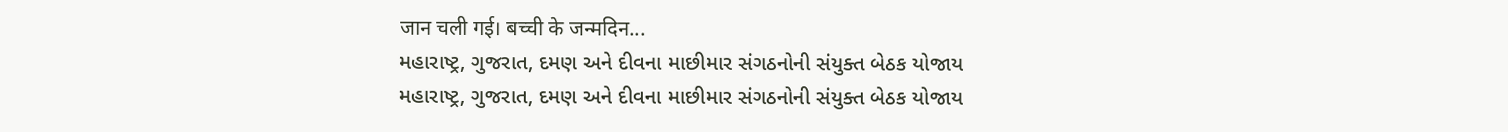जान चली गई। बच्ची के जन्मदिन...
મહારાષ્ટ્ર, ગુજરાત, દમણ અને દીવના માછીમાર સંગઠનોની સંયુક્ત બેઠક યોજાય
મહારાષ્ટ્ર, ગુજરાત, દમણ અને દીવના માછીમાર સંગઠનોની સંયુક્ત બેઠક યોજાય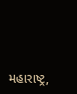મહારાષ્ટ્ર,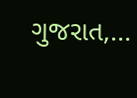ગુજરાત,...